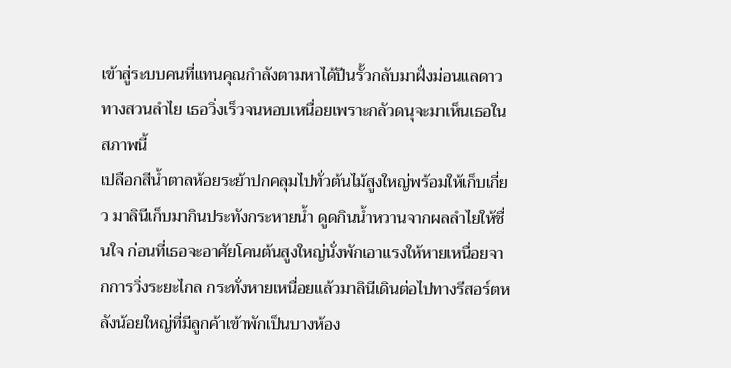เข้าสู่ระบบคนที่แทนคุณกำลังตามหาได้ปีนรั้วกลับมาฝั่งม่อนแลดาวทางสวนลำไย เธอวิ่งเร็วจนหอบเหนื่อยเพราะกลัวดนุจะมาเห็นเธอในสภาพนี้
เปลือกสีน้ำตาลห้อยระย้าปกคลุมไปทั่วต้นไม้สูงใหญ่พร้อมให้เก็บเกี่ยว มาลินีเก็บมากินประทังกระหายน้ำ ดูดกินน้ำหวานจากผลลำไยให้ชื่นใจ ก่อนที่เธอจะอาศัยโคนต้นสูงใหญ่นั่งพักเอาแรงให้หายเหนื่อยจากการวิ่งระยะไกล กระทั่งหายเหนื่อยแล้วมาลินีเดินต่อไปทางรีสอร์ตหลังน้อยใหญ่ที่มีลูกค้าเข้าพักเป็นบางห้อง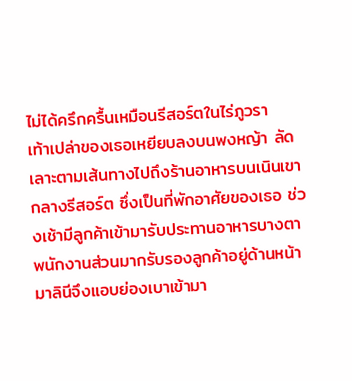ไม่ได้ครึกครื้นเหมือนรีสอร์ตในไร่ภูวรา
เท้าเปล่าของเธอเหยียบลงบนพงหญ้า ลัดเลาะตามเส้นทางไปถึงร้านอาหารบนเนินเขากลางรีสอร์ต ซึ่งเป็นที่พักอาศัยของเธอ ช่วงเช้ามีลูกค้าเข้ามารับประทานอาหารบางตา พนักงานส่วนมากรับรองลูกค้าอยู่ด้านหน้า มาลินีจึงแอบย่องเบาเข้ามา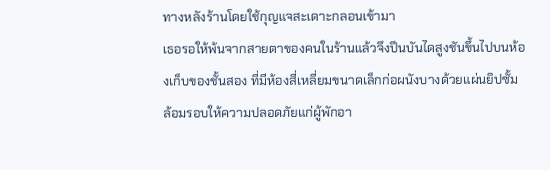ทางหลังร้านโดยใช้กุญแจสะเดาะกลอนเข้ามา
เธอรอให้พ้นจากสายตาของคนในร้านแล้วจึงปีนบันไดสูงชันขึ้นไปบนห้องเก็บของชั้นสอง ที่มีห้องสี่เหลี่ยมขนาดเล็กก่อผนังบางด้วยแผ่นยิปซั้ม ล้อมรอบให้ความปลอดภัยแก่ผู้พักอา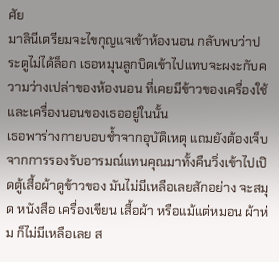ศัย
มาลินีเตรียมจะไขกุญแจเข้าห้องนอน กลับพบว่าประตูไม่ได้ล็อก เธอหมุนลูกบิดเข้าไปแทบจะผงะกับความว่างเปล่าของห้องนอน ที่เคยมีข้าวของเครื่องใช้ และเครื่องนอนของเธออยู่ในนั้น
เธอพาร่างกายบอบช้ำจากอุบัติเหตุ แถมยังต้องเจ็บจากการรองรับอารมณ์แทนคุณมาทั้งคืนวิ่งเข้าไปเปิดตู้เสื้อผ้าดูข้าวของ มันไม่มีเหลือเลยสักอย่าง จะสมุด หนังสือ เครื่องเขียน เสื้อผ้า หรือแม้แต่หมอน ผ้าห่ม ก็ไม่มีเหลือเลย ส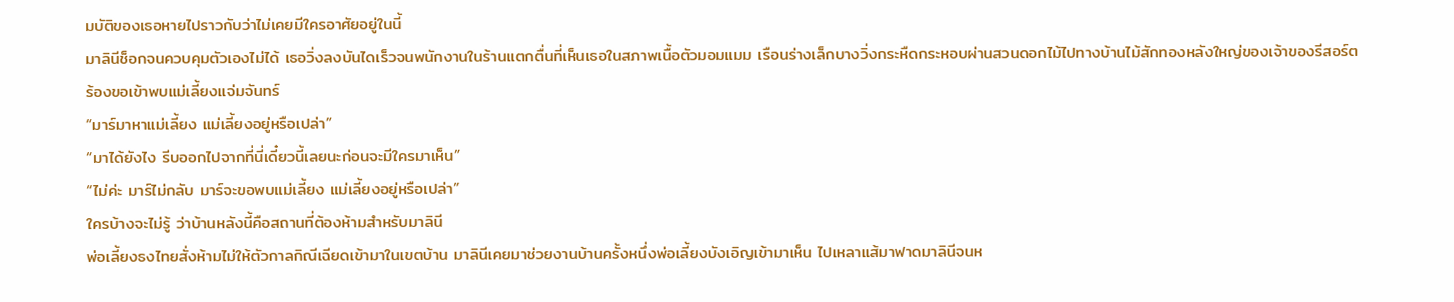มบัติของเธอหายไปราวกับว่าไม่เคยมีใครอาศัยอยู่ในนี้
มาลินีช็อกจนควบคุมตัวเองไม่ได้ เธอวิ่งลงบันไดเร็วจนพนักงานในร้านแตกตื่นที่เห็นเธอในสภาพเนื้อตัวมอมแมม เรือนร่างเล็กบางวิ่งกระหืดกระหอบผ่านสวนดอกไม้ไปทางบ้านไม้สักทองหลังใหญ่ของเจ้าของรีสอร์ต ร้องขอเข้าพบแม่เลี้ยงแจ่มจันทร์
“มาร์มาหาแม่เลี้ยง แม่เลี้ยงอยู่หรือเปล่า”
“มาได้ยังไง รีบออกไปจากที่นี่เดี๋ยวนี้เลยนะก่อนจะมีใครมาเห็น”
“ไม่ค่ะ มาร์ไม่กลับ มาร์จะขอพบแม่เลี้ยง แม่เลี้ยงอยู่หรือเปล่า”
ใครบ้างจะไม่รู้ ว่าบ้านหลังนี้คือสถานที่ต้องห้ามสำหรับมาลินี
พ่อเลี้ยงธงไทยสั่งห้ามไม่ให้ตัวกาลกิณีเฉียดเข้ามาในเขตบ้าน มาลินีเคยมาช่วยงานบ้านครั้งหนึ่งพ่อเลี้ยงบังเอิญเข้ามาเห็น ไปเหลาแส้มาฟาดมาลินีจนห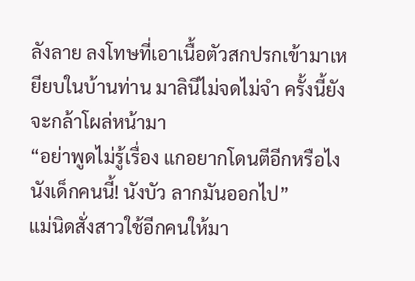ลังลาย ลงโทษที่เอาเนื้อตัวสกปรกเข้ามาเหยียบในบ้านท่าน มาลินีไม่จดไม่จำ ครั้งนี้ยังจะกล้าโผล่หน้ามา
“อย่าพูดไม่รู้เรื่อง แกอยากโดนตีอีกหรือไงนังเด็กคนนี้! นังบัว ลากมันออกไป”
แม่นิดสั่งสาวใช้อีกคนให้มา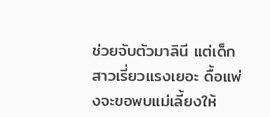ช่วยจับตัวมาลินี แต่เด็กสาวเรี่ยวแรงเยอะ ดื้อแพ่งจะขอพบแม่เลี้ยงให้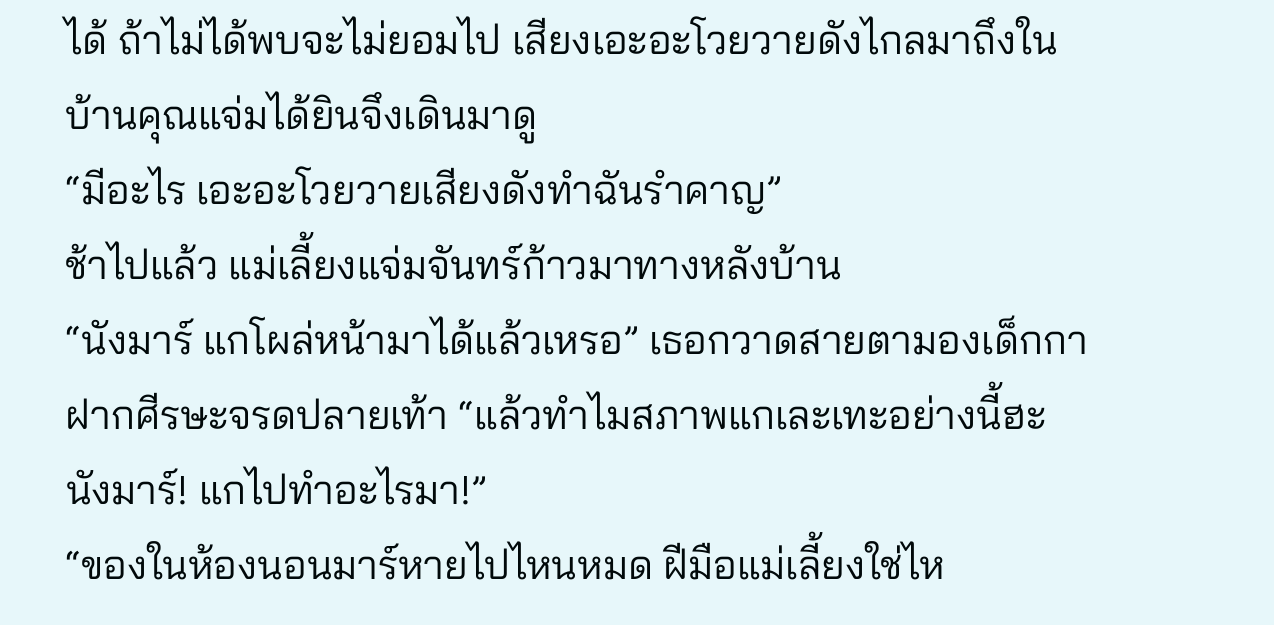ได้ ถ้าไม่ได้พบจะไม่ยอมไป เสียงเอะอะโวยวายดังไกลมาถึงในบ้านคุณแจ่มได้ยินจึงเดินมาดู
“มีอะไร เอะอะโวยวายเสียงดังทำฉันรำคาญ”
ช้าไปแล้ว แม่เลี้ยงแจ่มจันทร์ก้าวมาทางหลังบ้าน
“นังมาร์ แกโผล่หน้ามาได้แล้วเหรอ” เธอกวาดสายตามองเด็กกาฝากศีรษะจรดปลายเท้า “แล้วทำไมสภาพแกเละเทะอย่างนี้ฮะนังมาร์! แกไปทำอะไรมา!”
“ของในห้องนอนมาร์หายไปไหนหมด ฝีมือแม่เลี้ยงใช่ไห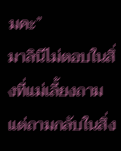มคะ”
มาลินีไม่ตอบในสิ่งที่แม่เลี้ยงถาม แต่ถามกลับในสิ่ง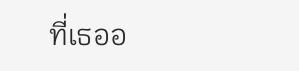ที่เธออ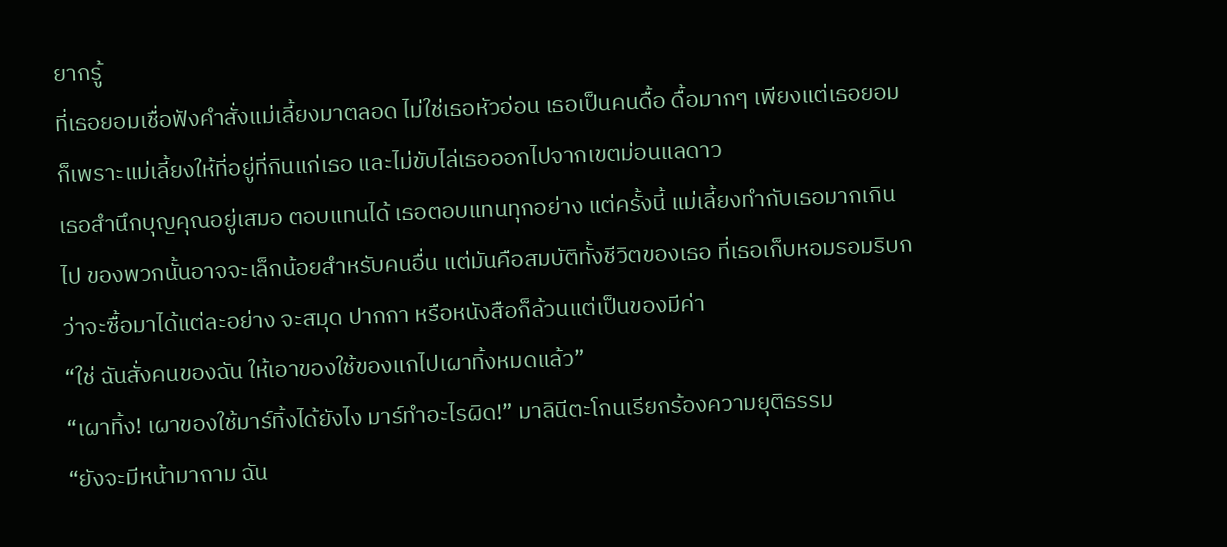ยากรู้
ที่เธอยอมเชื่อฟังคำสั่งแม่เลี้ยงมาตลอด ไม่ใช่เธอหัวอ่อน เธอเป็นคนดื้อ ดื้อมากๆ เพียงแต่เธอยอม ก็เพราะแม่เลี้ยงให้ที่อยู่ที่กินแก่เธอ และไม่ขับไล่เธอออกไปจากเขตม่อนแลดาว
เธอสำนึกบุญคุณอยู่เสมอ ตอบแทนได้ เธอตอบแทนทุกอย่าง แต่ครั้งนี้ แม่เลี้ยงทำกับเธอมากเกินไป ของพวกนั้นอาจจะเล็กน้อยสำหรับคนอื่น แต่มันคือสมบัติทั้งชีวิตของเธอ ที่เธอเก็บหอมรอมริบกว่าจะซื้อมาได้แต่ละอย่าง จะสมุด ปากกา หรือหนังสือก็ล้วนแต่เป็นของมีค่า
“ใช่ ฉันสั่งคนของฉัน ให้เอาของใช้ของแกไปเผาทิ้งหมดแล้ว”
“เผาทิ้ง! เผาของใช้มาร์ทิ้งได้ยังไง มาร์ทำอะไรผิด!” มาลินีตะโกนเรียกร้องความยุติธรรม
“ยังจะมีหน้ามาถาม ฉัน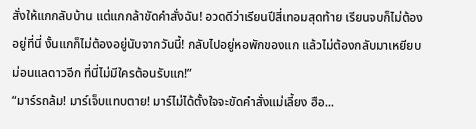สั่งให้แกกลับบ้าน แต่แกกล้าขัดคำสั่งฉัน! อวดดีว่าเรียนปีสี่เทอมสุดท้าย เรียนจบก็ไม่ต้องอยู่ที่นี่ งั้นแกก็ไม่ต้องอยู่นับจากวันนี้! กลับไปอยู่หอพักของแก แล้วไม่ต้องกลับมาเหยียบม่อนแลดาวอีก ที่นี่ไม่มีใครต้อนรับแก!”
“มาร์รถล้ม! มาร์เจ็บแทบตาย! มาร์ไม่ได้ตั้งใจจะขัดคำสั่งแม่เลี้ยง ฮือ...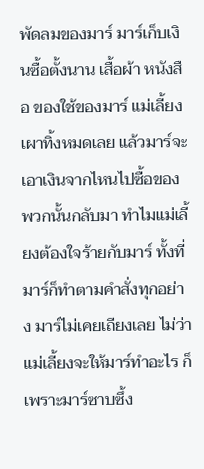พัดลมของมาร์ มาร์เก็บเงินซื้อตั้งนาน เสื้อผ้า หนังสือ ของใช้ของมาร์ แม่เลี้ยงเผาทิ้งหมดเลย แล้วมาร์จะเอาเงินจากไหนไปซื้อของพวกนั้นกลับมา ทำไมแม่เลี้ยงต้องใจร้ายกับมาร์ ทั้งที่มาร์ก็ทำตามคำสั่งทุกอย่าง มาร์ไม่เคยเถียงเลย ไม่ว่าแม่เลี้ยงจะให้มาร์ทำอะไร ก็เพราะมาร์ซาบซึ้ง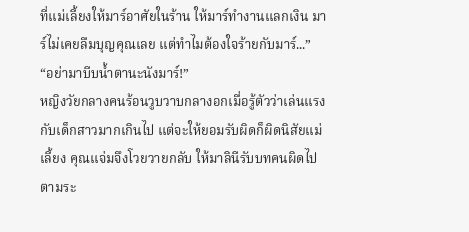ที่แม่เลี้ยงให้มาร์อาศัยในร้าน ให้มาร์ทำงานแลกเงิน มาร์ไม่เคยลืมบุญคุณเลย แต่ทำไมต้องใจร้ายกับมาร์...”
“อย่ามาบีบน้ำตานะนังมาร์!”
หญิงวัยกลางคนร้อนวูบวาบกลางอกเมื่อรู้ตัวว่าเล่นแรงกับเด็กสาวมากเกินไป แต่จะให้ยอมรับผิดก็ผิดนิสัยแม่เลี้ยง คุณแจ่มจึงโวยวายกลับ ให้มาลินีรับบทคนผิดไปตามระ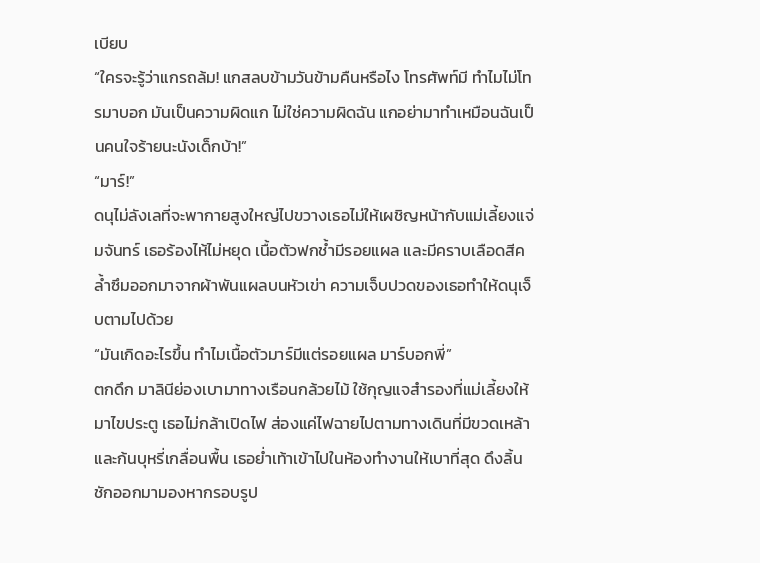เบียบ
“ใครจะรู้ว่าแกรถล้ม! แกสลบข้ามวันข้ามคืนหรือไง โทรศัพท์มี ทำไมไม่โทรมาบอก มันเป็นความผิดแก ไม่ใช่ความผิดฉัน แกอย่ามาทำเหมือนฉันเป็นคนใจร้ายนะนังเด็กบ้า!”
“มาร์!”
ดนุไม่ลังเลที่จะพากายสูงใหญ่ไปขวางเธอไม่ให้เผชิญหน้ากับแม่เลี้ยงแจ่มจันทร์ เธอร้องไห้ไม่หยุด เนื้อตัวฟกช้ำมีรอยแผล และมีคราบเลือดสีคล้ำซึมออกมาจากผ้าพันแผลบนหัวเข่า ความเจ็บปวดของเธอทำให้ดนุเจ็บตามไปด้วย
“มันเกิดอะไรขึ้น ทำไมเนื้อตัวมาร์มีแต่รอยแผล มาร์บอกพี่”
ตกดึก มาลินีย่องเบามาทางเรือนกล้วยไม้ ใช้กุญแจสำรองที่แม่เลี้ยงให้มาไขประตู เธอไม่กล้าเปิดไฟ ส่องแค่ไฟฉายไปตามทางเดินที่มีขวดเหล้าและก้นบุหรี่เกลื่อนพื้น เธอย่ำเท้าเข้าไปในห้องทำงานให้เบาที่สุด ดึงลิ้นชักออกมามองหากรอบรูป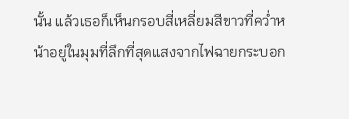นั้น แล้วเธอก็เห็นกรอบสี่เหลี่ยมสีขาวที่คว่ำหน้าอยู่ในมุมที่ลึกที่สุดแสงจากไฟฉายกระบอก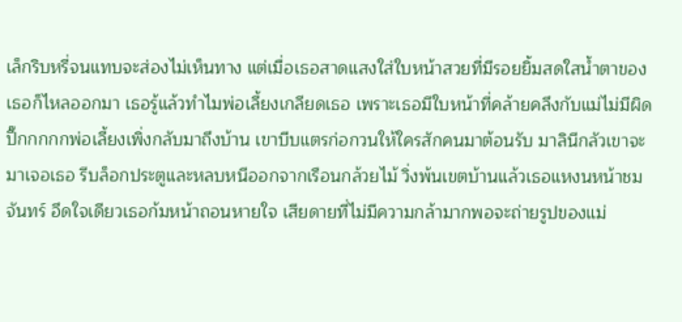เล็กริบหรี่จนแทบจะส่องไม่เห็นทาง แต่เมื่อเธอสาดแสงใส่ใบหน้าสวยที่มีรอยยิ้มสดใสน้ำตาของเธอก็ไหลออกมา เธอรู้แล้วทำไมพ่อเลี้ยงเกลียดเธอ เพราะเธอมีใบหน้าที่คล้ายคลึงกับแม่ไม่มีผิดปี๊กกกกกพ่อเลี้ยงเพิ่งกลับมาถึงบ้าน เขาบีบแตรก่อกวนให้ใครสักคนมาต้อนรับ มาลินีกลัวเขาจะมาเจอเธอ รีบล็อกประตูและหลบหนีออกจากเรือนกล้วยไม้ วิ่งพ้นเขตบ้านแล้วเธอแหงนหน้าชมจันทร์ อึดใจเดียวเธอก้มหน้าถอนหายใจ เสียดายที่ไม่มีความกล้ามากพอจะถ่ายรูปของแม่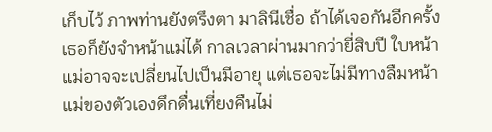เก็บไว้ ภาพท่านยังตรึงตา มาลินีเชื่อ ถ้าได้เจอกันอีกครั้งเธอก็ยังจำหน้าแม่ได้ กาลเวลาผ่านมากว่ายี่สิบปี ใบหน้าแม่อาจจะเปลี่ยนไปเป็นมีอายุ แต่เธอจะไม่มีทางลืมหน้าแม่ของตัวเองดึกดื่นเที่ยงคืนไม่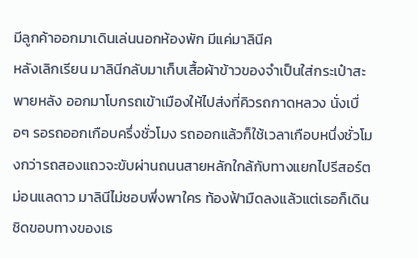มีลูกค้าออกมาเดินเล่นนอกห้องพัก มีแค่มาลินีค
หลังเลิกเรียน มาลินีกลับมาเก็บเสื้อผ้าข้าวของจำเป็นใส่กระเป๋าสะพายหลัง ออกมาโบกรถเข้าเมืองให้ไปส่งที่คิวรถกาดหลวง นั่งเบื่อๆ รอรถออกเกือบครึ่งชั่วโมง รถออกแล้วก็ใช้เวลาเกือบหนึ่งชั่วโมงกว่ารถสองแถวจะขับผ่านถนนสายหลักใกล้กับทางแยกไปรีสอร์ตม่อนแลดาว มาลินีไม่ชอบพึ่งพาใคร ท้องฟ้ามืดลงแล้วแต่เธอก็เดินชิดขอบทางของเธ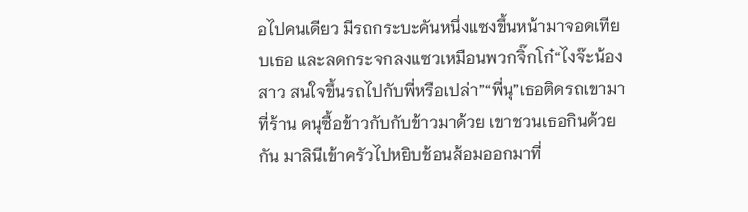อไปคนเดียว มีรถกระบะคันหนึ่งแซงขึ้นหน้ามาจอดเทียบเธอ และลดกระจกลงแซวเหมือนพวกจิ๊กโก๋“ไงจ๊ะน้องสาว สนใจขึ้นรถไปกับพี่หรือเปล่า”“พี่นุ”เธอติดรถเขามาที่ร้าน ดนุซื้อข้าวกับกับข้าวมาด้วย เขาชวนเธอกินด้วยกัน มาลินีเข้าครัวไปหยิบช้อนส้อมออกมาที่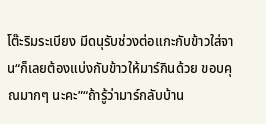โต๊ะริมระเบียง มีดนุรับช่วงต่อแกะกับข้าวใส่จาน“ก็เลยต้องแบ่งกับข้าวให้มาร์กินด้วย ขอบคุณมากๆ นะคะ”“ถ้ารู้ว่ามาร์กลับบ้าน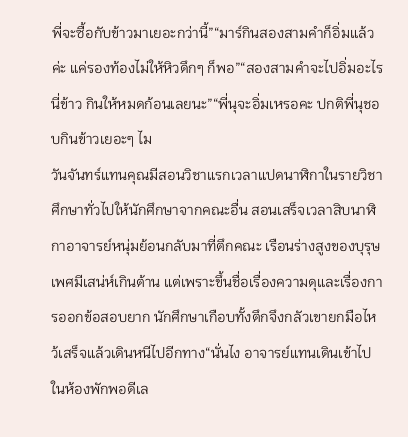พี่จะซื้อกับข้าวมาเยอะกว่านี้”“มาร์กินสองสามคำก็อิ่มแล้วค่ะ แค่รองท้องไม่ให้หิวดึกๆ ก็พอ”“สองสามคำจะไปอิ่มอะไร นี่ข้าว กินให้หมดก้อนเลยนะ”“พี่นุจะอิ่มเหรอคะ ปกติพี่นุชอบกินข้าวเยอะๆ ไม
วันจันทร์แทนคุณมีสอนวิชาแรกเวลาแปดนาฬิกาในรายวิชาศึกษาทั่วไปให้นักศึกษาจากคณะอื่น สอนเสร็จเวลาสิบนาฬิกาอาจารย์หนุ่มย้อนกลับมาที่ตึกคณะ เรือนร่างสูงของบุรุษเพศมีเสน่ห์เกินต้าน แต่เพราะขึ้นชื่อเรื่องความดุและเรื่องการออกข้อสอบยาก นักศึกษาเกือบทั้งตึกจึงกลัวเขายกมือไหว้เสร็จแล้วเดินหนีไปอีกทาง“นั่นไง อาจารย์แทนเดินเข้าไปในห้องพักพอดีเล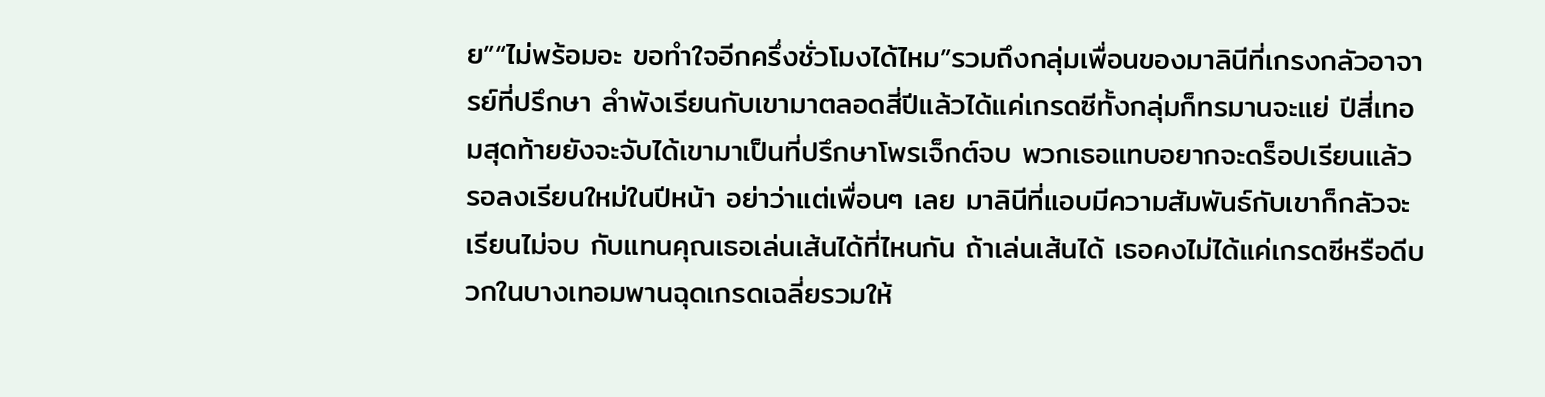ย”“ไม่พร้อมอะ ขอทำใจอีกครึ่งชั่วโมงได้ไหม”รวมถึงกลุ่มเพื่อนของมาลินีที่เกรงกลัวอาจารย์ที่ปรึกษา ลำพังเรียนกับเขามาตลอดสี่ปีแล้วได้แค่เกรดซีทั้งกลุ่มก็ทรมานจะแย่ ปีสี่เทอมสุดท้ายยังจะจับได้เขามาเป็นที่ปรึกษาโพรเจ็กต์จบ พวกเธอแทบอยากจะดร็อปเรียนแล้วรอลงเรียนใหม่ในปีหน้า อย่าว่าแต่เพื่อนๆ เลย มาลินีที่แอบมีความสัมพันธ์กับเขาก็กลัวจะเรียนไม่จบ กับแทนคุณเธอเล่นเส้นได้ที่ไหนกัน ถ้าเล่นเส้นได้ เธอคงไม่ได้แค่เกรดซีหรือดีบวกในบางเทอมพานฉุดเกรดเฉลี่ยรวมให้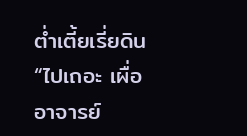ต่ำเตี้ยเรี่ยดิน“ไปเถอะ เผื่ออาจารย์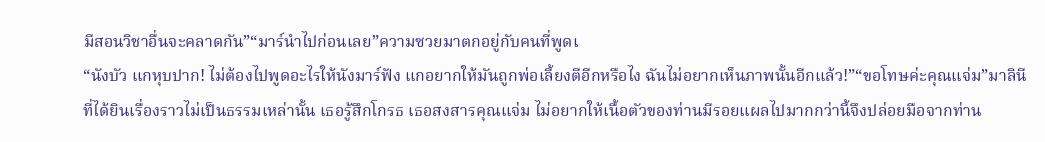มีสอนวิชาอื่นจะคลาดกัน”“มาร์นำไปก่อนเลย”ความซวยมาตกอยู่กับคนที่พูดเ
“นังบัว แกหุบปาก! ไม่ต้องไปพูดอะไรให้นังมาร์ฟัง แกอยากให้มันถูกพ่อเลี้ยงตีอีกหรือไง ฉันไม่อยากเห็นภาพนั้นอีกแล้ว!”“ขอโทษค่ะคุณแจ่ม”มาลินีที่ได้ยินเรื่องราวไม่เป็นธรรมเหล่านั้น เธอรู้สึกโกรธ เธอสงสารคุณแจ่ม ไม่อยากให้เนื้อตัวของท่านมีรอยแผลไปมากกว่านี้จึงปล่อยมือจากท่าน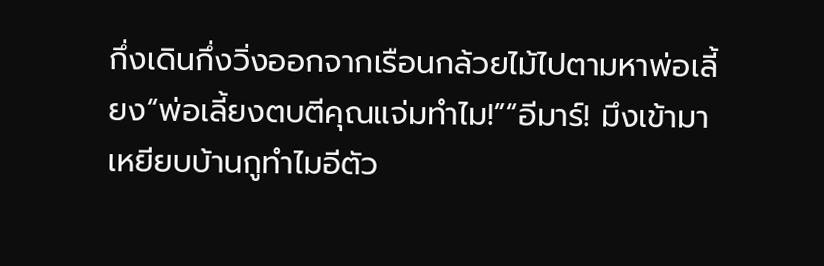กึ่งเดินกึ่งวิ่งออกจากเรือนกล้วยไม้ไปตามหาพ่อเลี้ยง“พ่อเลี้ยงตบตีคุณแจ่มทำไม!”“อีมาร์! มึงเข้ามาเหยียบบ้านกูทำไมอีตัว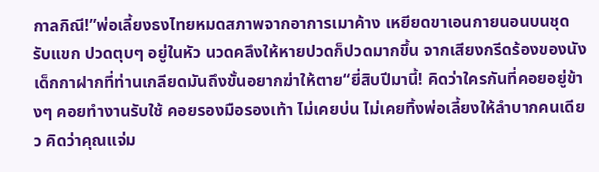กาลกิณี!”พ่อเลี้ยงธงไทยหมดสภาพจากอาการเมาค้าง เหยียดขาเอนกายนอนบนชุดรับแขก ปวดตุบๆ อยู่ในหัว นวดคลึงให้หายปวดก็ปวดมากขึ้น จากเสียงกรีดร้องของนังเด็กกาฝากที่ท่านเกลียดมันถึงขั้นอยากฆ่าให้ตาย“ยี่สิบปีมานี้! คิดว่าใครกันที่คอยอยู่ข้างๆ คอยทำงานรับใช้ คอยรองมือรองเท้า ไม่เคยบ่น ไม่เคยทิ้งพ่อเลี้ยงให้ลำบากคนเดียว คิดว่าคุณแจ่ม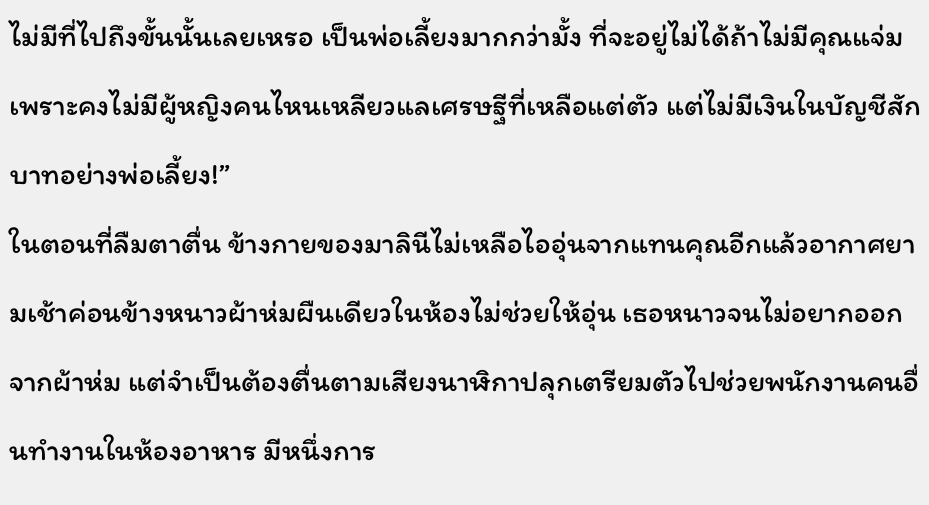ไม่มีที่ไปถึงขั้นนั้นเลยเหรอ เป็นพ่อเลี้ยงมากกว่ามั้ง ที่จะอยู่ไม่ได้ถ้าไม่มีคุณแจ่ม เพราะคงไม่มีผู้หญิงคนไหนเหลียวแลเศรษฐีที่เหลือแต่ตัว แต่ไม่มีเงินในบัญชีสักบาทอย่างพ่อเลี้ยง!”
ในตอนที่ลืมตาตื่น ข้างกายของมาลินีไม่เหลือไออุ่นจากแทนคุณอีกแล้วอากาศยามเช้าค่อนข้างหนาวผ้าห่มผืนเดียวในห้องไม่ช่วยให้อุ่น เธอหนาวจนไม่อยากออกจากผ้าห่ม แต่จำเป็นต้องตื่นตามเสียงนาฬิกาปลุกเตรียมตัวไปช่วยพนักงานคนอื่นทำงานในห้องอาหาร มีหนึ่งการ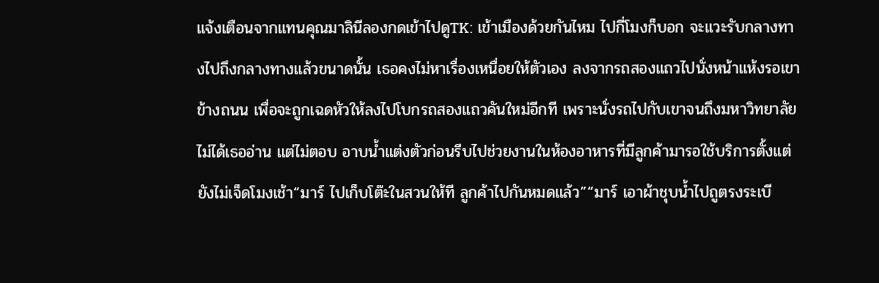แจ้งเตือนจากแทนคุณมาลินีลองกดเข้าไปดูTK: เข้าเมืองด้วยกันไหม ไปกี่โมงก็บอก จะแวะรับกลางทางไปถึงกลางทางแล้วขนาดนั้น เธอคงไม่หาเรื่องเหนื่อยให้ตัวเอง ลงจากรถสองแถวไปนั่งหน้าแห้งรอเขาข้างถนน เพื่อจะถูกเฉดหัวให้ลงไปโบกรถสองแถวคันใหม่อีกที เพราะนั่งรถไปกับเขาจนถึงมหาวิทยาลัยไม่ได้เธออ่าน แต่ไม่ตอบ อาบน้ำแต่งตัวก่อนรีบไปช่วยงานในห้องอาหารที่มีลูกค้ามารอใช้บริการตั้งแต่ยังไม่เจ็ดโมงเช้า“มาร์ ไปเก็บโต๊ะในสวนให้ที ลูกค้าไปกันหมดแล้ว”“มาร์ เอาผ้าชุบน้ำไปถูตรงระเบี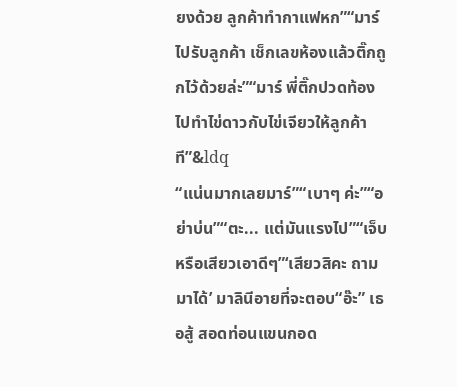ยงด้วย ลูกค้าทำกาแฟหก”“มาร์ ไปรับลูกค้า เช็กเลขห้องแล้วติ๊กถูกไว้ด้วยล่ะ”“มาร์ พี่ติ๊กปวดท้อง ไปทำไข่ดาวกับไข่เจียวให้ลูกค้าที”&ldq
“แน่นมากเลยมาร์”“เบาๆ ค่ะ”“อย่าบ่น”“ตะ... แต่มันแรงไป”“เจ็บหรือเสียวเอาดีๆ”‘เสียวสิคะ ถามมาได้’ มาลินีอายที่จะตอบ“อ๊ะ” เธอสู้ สอดท่อนแขนกอด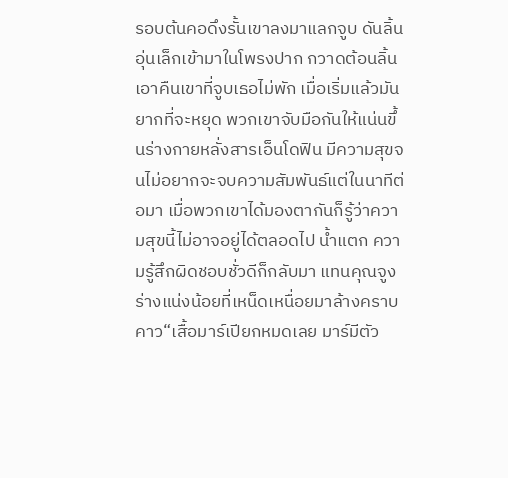รอบต้นคอดึงรั้นเขาลงมาแลกจูบ ดันลิ้นอุ่นเล็กเข้ามาในโพรงปาก กวาดต้อนลิ้นเอาคืนเขาที่จูบเธอไม่พัก เมื่อเริ่มแล้วมันยากที่จะหยุด พวกเขาจับมือกันให้แน่นขึ้นร่างกายหลั่งสารเอ็นโดฟิน มีความสุขจนไม่อยากจะจบความสัมพันธ์แต่ในนาทีต่อมา เมื่อพวกเขาได้มองตากันก็รู้ว่าความสุขนี้ไม่อาจอยู่ได้ตลอดไป น้ำแตก ความรู้สึกผิดชอบชั่วดีก็กลับมา แทนคุณจูงร่างแน่งน้อยที่เหน็ดเหนื่อยมาล้างคราบคาว“เสื้อมาร์เปียกหมดเลย มาร์มีตัว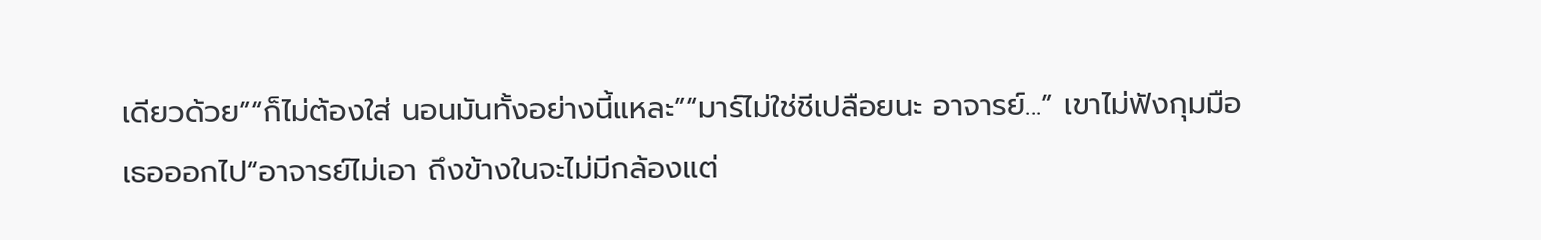เดียวด้วย”“ก็ไม่ต้องใส่ นอนมันทั้งอย่างนี้แหละ”“มาร์ไม่ใช่ชีเปลือยนะ อาจารย์...” เขาไม่ฟังกุมมือเธอออกไป“อาจารย์ไม่เอา ถึงข้างในจะไม่มีกล้องแต่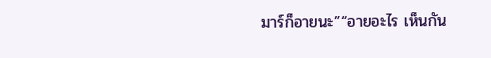มาร์ก็อายนะ”“อายอะไร เห็นกัน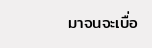มาจนจะเบื่อ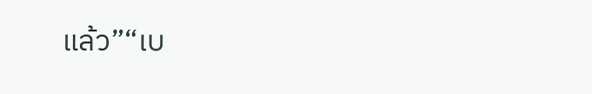แล้ว”“เบ